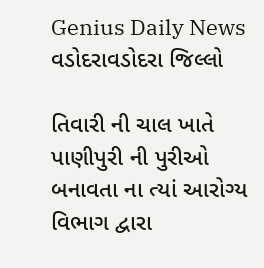Genius Daily News
વડોદરાવડોદરા જિલ્લો

તિવારી ની ચાલ ખાતે પાણીપુરી ની પુરીઓ બનાવતા ના ત્યાં આરોગ્ય વિભાગ દ્વારા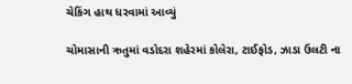ચેકિંગ હાથ ધરવામાં આવ્યું

ચોમાસાની ઋતુમાં વડોદરા શહેરમાં કોલેરા, ટાઈફોડ, ઝાડા ઉલટી ના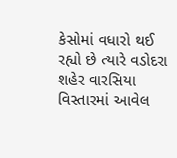કેસોમાં વધારો થઈ રહ્યો છે ત્યારે વડોદરા શહેર વારસિયા વિસ્તારમાં આવેલ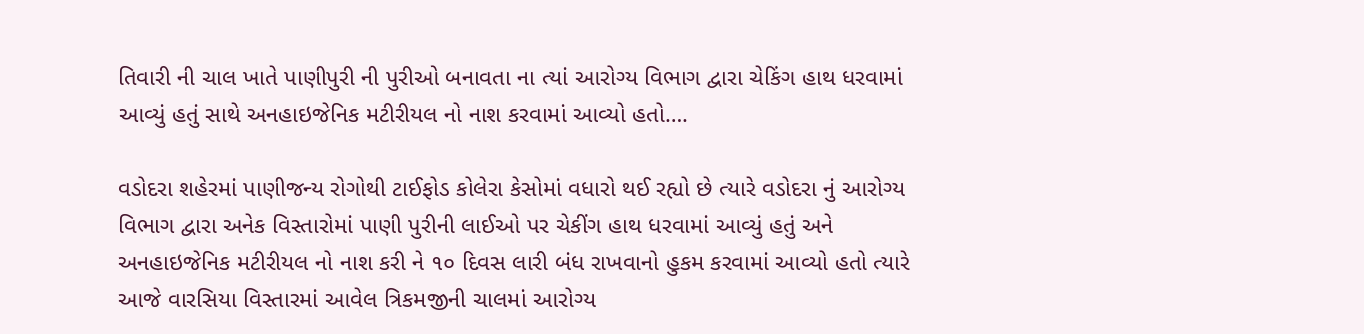તિવારી ની ચાલ ખાતે પાણીપુરી ની પુરીઓ બનાવતા ના ત્યાં આરોગ્ય વિભાગ દ્વારા ચેકિંગ હાથ ધરવામાં આવ્યું હતું સાથે અનહાઇજેનિક મટીરીયલ નો નાશ કરવામાં આવ્યો હતો….

વડોદરા શહેરમાં પાણીજન્ય રોગોથી ટાઈફોડ કોલેરા કેસોમાં વધારો થઈ રહ્યો છે ત્યારે વડોદરા નું આરોગ્ય વિભાગ દ્વારા અનેક વિસ્તારોમાં પાણી પુરીની લાઈઓ પર ચેકીંગ હાથ ધરવામાં આવ્યું હતું અને અનહાઇજેનિક મટીરીયલ નો નાશ કરી ને ૧૦ દિવસ લારી બંધ રાખવાનો હુકમ કરવામાં આવ્યો હતો ત્યારે આજે વારસિયા વિસ્તારમાં આવેલ ત્રિકમજીની ચાલમાં આરોગ્ય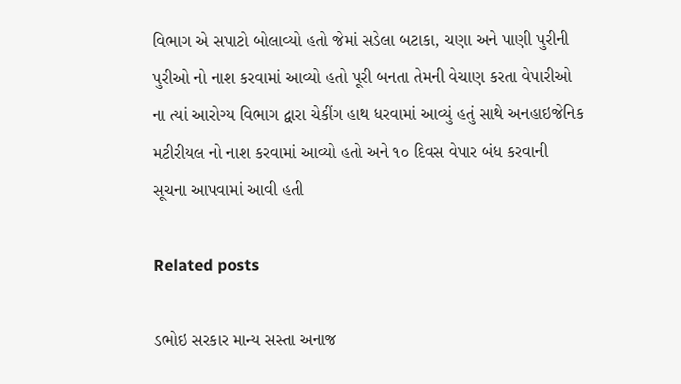વિભાગ એ સપાટો બોલાવ્યો હતો જેમાં સડેલા બટાકા, ચણા અને પાણી પુરીની પુરીઓ નો નાશ કરવામાં આવ્યો હતો પૂરી બનતા તેમની વેચાણ કરતા વેપારીઓ ના ત્યાં આરોગ્ય વિભાગ દ્વારા ચેકીંગ હાથ ધરવામાં આવ્યું હતું સાથે અનહાઇજેનિક મટીરીયલ નો નાશ કરવામાં આવ્યો હતો અને ૧૦ દિવસ વેપાર બંધ કરવાની સૂચના આપવામાં આવી હતી

Related posts

ડભોઇ સરકાર માન્ય સસ્તા અનાજ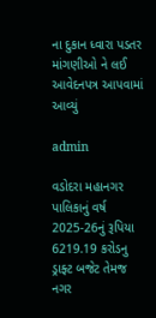ના દુકાન ધ્વારા પડતર માંગણીઓ ને લઈ આવેદનપત્ર આપવામાં આવ્યું

admin

વડોદરા મહાનગર પાલિકાનું વર્ષ 2025-26નું રૂપિયા 6219.19 કરોડનુ ડ્રાફ્ટ બજેટ તેમજ નગર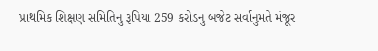પ્રાથમિક શિક્ષણ સમિતિનુ રૂપિયા 259 કરોડનુ બજેટ સર્વાનુમતે મંજૂર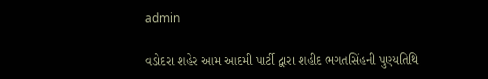admin

વડોદરા શહેર આમ આદમી પાર્ટી દ્વારા શહીદ ભગતસિંહની પુણ્યતિથિ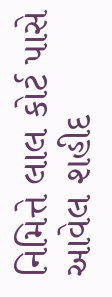નિમિત્તે લાલ કોર્ટ પાસે આવેલ શહીદ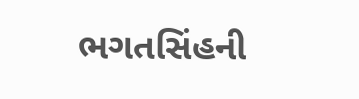ભગતસિંહની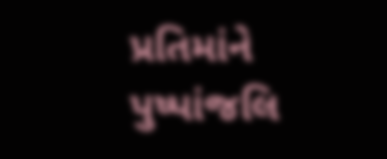પ્રતિમાંને પુષ્પાંજલિ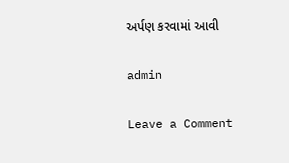અર્પણ કરવામાં આવી

admin

Leave a Comment